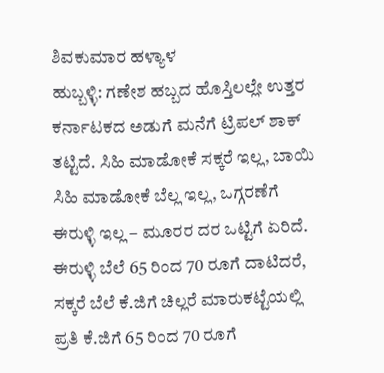ಶಿವಕುಮಾರ ಹಳ್ಯಾಳ
ಹುಬ್ಬಳ್ಳಿ: ಗಣೇಶ ಹಬ್ಬದ ಹೊಸ್ತಿಲಲ್ಲೇ ಉತ್ತರ ಕರ್ನಾಟಕದ ಅಡುಗೆ ಮನೆಗೆ ಟ್ರಿಪಲ್ ಶಾಕ್ ತಟ್ಟಿದೆ. ಸಿಹಿ ಮಾಡೋಕೆ ಸಕ್ಕರೆ ಇಲ್ಲ, ಬಾಯಿ ಸಿಹಿ ಮಾಡೋಕೆ ಬೆಲ್ಲ ಇಲ್ಲ, ಒಗ್ಗರಣೆಗೆ ಈರುಳ್ಳಿ ಇಲ್ಲ – ಮೂರರ ದರ ಒಟ್ಟಿಗೆ ಏರಿದೆ.
ಈರುಳ್ಳಿ ಬೆಲೆ 65 ರಿಂದ 70 ರೂಗೆ ದಾಟಿದರೆ, ಸಕ್ಕರೆ ಬೆಲೆ ಕೆ.ಜಿಗೆ ಚಿಲ್ಲರೆ ಮಾರುಕಟ್ಟೆಯಲ್ಲಿ ಪ್ರತಿ ಕೆ.ಜಿಗೆ 65 ರಿಂದ 70 ರೂಗೆ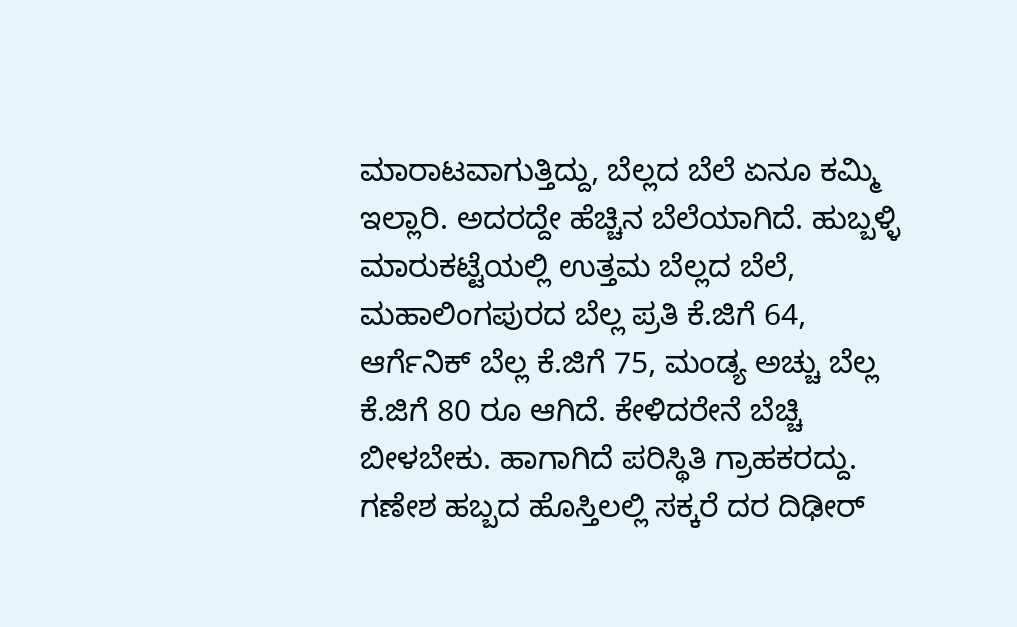ಮಾರಾಟವಾಗುತ್ತಿದ್ದು, ಬೆಲ್ಲದ ಬೆಲೆ ಏನೂ ಕಮ್ಮಿ ಇಲ್ಲಾರಿ. ಅದರದ್ದೇ ಹೆಚ್ಚಿನ ಬೆಲೆಯಾಗಿದೆ. ಹುಬ್ಬಳ್ಳಿ ಮಾರುಕಟ್ಟೆಯಲ್ಲಿ ಉತ್ತಮ ಬೆಲ್ಲದ ಬೆಲೆ, ಮಹಾಲಿಂಗಪುರದ ಬೆಲ್ಲ ಪ್ರತಿ ಕೆ.ಜಿಗೆ 64, ಆರ್ಗೆನಿಕ್ ಬೆಲ್ಲ ಕೆ.ಜಿಗೆ 75, ಮಂಡ್ಯ ಅಚ್ಚು ಬೆಲ್ಲ ಕೆ.ಜಿಗೆ 80 ರೂ ಆಗಿದೆ. ಕೇಳಿದರೇನೆ ಬೆಚ್ಚಿ ಬೀಳಬೇಕು. ಹಾಗಾಗಿದೆ ಪರಿಸ್ಥಿತಿ ಗ್ರಾಹಕರದ್ದು.
ಗಣೇಶ ಹಬ್ಬದ ಹೊಸ್ತಿಲಲ್ಲಿ ಸಕ್ಕರೆ ದರ ದಿಢೀರ್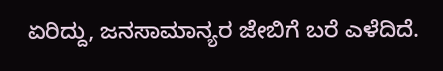ಏರಿದ್ದು, ಜನಸಾಮಾನ್ಯರ ಜೇಬಿಗೆ ಬರೆ ಎಳೆದಿದೆ.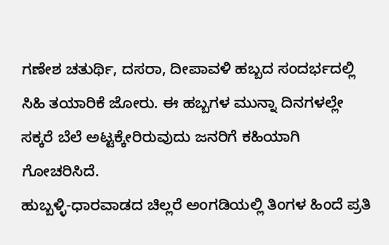ಗಣೇಶ ಚತುರ್ಥಿ, ದಸರಾ, ದೀಪಾವಳಿ ಹಬ್ಬದ ಸಂದರ್ಭದಲ್ಲಿ ಸಿಹಿ ತಯಾರಿಕೆ ಜೋರು. ಈ ಹಬ್ಬಗಳ ಮುನ್ನಾ ದಿನಗಳಲ್ಲೇ ಸಕ್ಕರೆ ಬೆಲೆ ಅಟ್ಟಕ್ಕೇರಿರುವುದು ಜನರಿಗೆ ಕಹಿಯಾಗಿ ಗೋಚರಿಸಿದೆ.
ಹುಬ್ಬಳ್ಳಿ-ಧಾರವಾಡದ ಚಿಲ್ಲರೆ ಅಂಗಡಿಯಲ್ಲಿ ತಿಂಗಳ ಹಿಂದೆ ಪ್ರತಿ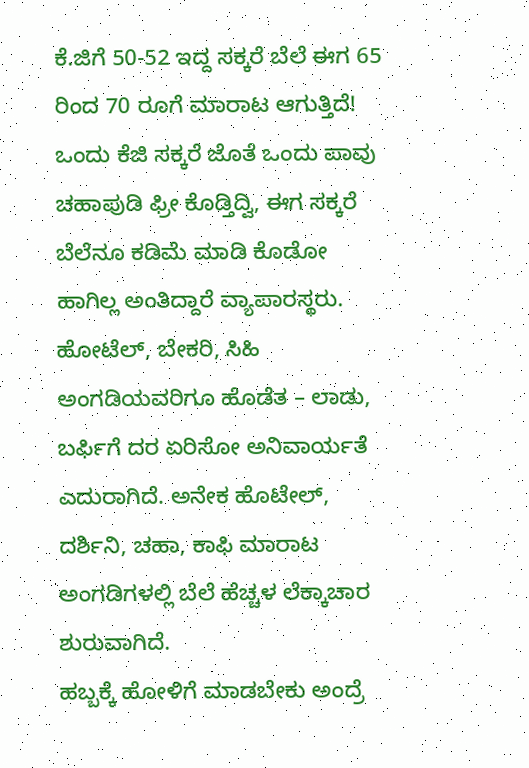ಕೆ.ಜಿಗೆ 50-52 ಇದ್ದ ಸಕ್ಕರೆ ಬೆಲೆ ಈಗ 65 ರಿಂದ 70 ರೂಗೆ ಮಾರಾಟ ಆಗುತ್ತಿದೆ! ಒಂದು ಕೆಜಿ ಸಕ್ಕರೆ ಜೊತೆ ಒಂದು ಪಾವು ಚಹಾಪುಡಿ ಫ್ರೀ ಕೊಡ್ತಿದ್ವಿ, ಈಗ ಸಕ್ಕರೆ ಬೆಲೆನೂ ಕಡಿಮೆ ಮಾಡಿ ಕೊಡೋ ಹಾಗಿಲ್ಲ ಅಂತಿದ್ದಾರೆ ವ್ಯಾಪಾರಸ್ಥರು. ಹೋಟೆಲ್, ಬೇಕರಿ, ಸಿಹಿ ಅಂಗಡಿಯವರಿಗೂ ಹೊಡೆತ – ಲಾಡು, ಬರ್ಫಿಗೆ ದರ ಏರಿಸೋ ಅನಿವಾರ್ಯತೆ ಎದುರಾಗಿದೆ. ಅನೇಕ ಹೊಟೇಲ್, ದರ್ಶಿನಿ, ಚಹಾ, ಕಾಫಿ ಮಾರಾಟ ಅಂಗಡಿಗಳಲ್ಲಿ ಬೆಲೆ ಹೆಚ್ಚಳ ಲೆಕ್ಕಾಚಾರ ಶುರುವಾಗಿದೆ.
ಹಬ್ಬಕ್ಕೆ ಹೋಳಿಗೆ ಮಾಡಬೇಕು ಅಂದ್ರೆ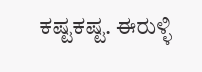ಕಷ್ಟಕಷ್ಟ. ಈರುಳ್ಳಿ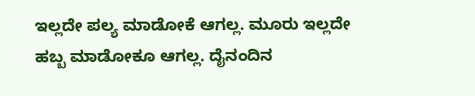ಇಲ್ಲದೇ ಪಲ್ಯ ಮಾಡೋಕೆ ಆಗಲ್ಲ. ಮೂರು ಇಲ್ಲದೇ ಹಬ್ಬ ಮಾಡೋಕೂ ಆಗಲ್ಲ. ದೈನಂದಿನ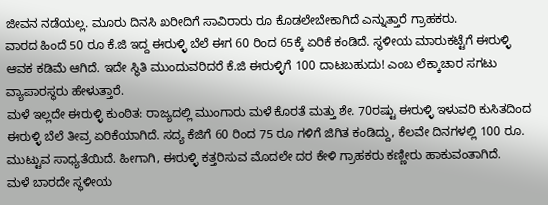ಜೀವನ ನಡೆಯಲ್ಲ. ಮೂರು ದಿನಸಿ ಖರೀದಿಗೆ ಸಾವಿರಾರು ರೂ ಕೊಡಲೇಬೇಕಾಗಿದೆ ಎನ್ನುತ್ತಾರೆ ಗ್ರಾಹಕರು.
ವಾರದ ಹಿಂದೆ 50 ರೂ ಕೆ.ಜಿ ಇದ್ದ ಈರುಳ್ಳಿ ಬೆಲೆ ಈಗ 60 ರಿಂದ 65ಕ್ಕೆ ಏರಿಕೆ ಕಂಡಿದೆ. ಸ್ಥಳೀಯ ಮಾರುಕಟ್ಟೆಗೆ ಈರುಳ್ಳಿ ಆವಕ ಕಡಿಮೆ ಆಗಿದೆ. ಇದೇ ಸ್ಥಿತಿ ಮುಂದುವರಿದರೆ ಕೆ.ಜಿ ಈರುಳ್ಳಿಗೆ 100 ದಾಟಬಹುದು! ಎಂಬ ಲೆಕ್ಕಾಚಾರ ಸಗಟು ವ್ಯಾಪಾರಸ್ಥರು ಹೇಳುತ್ತಾರೆ.
ಮಳೆ ಇಲ್ಲದೇ ಈರುಳ್ಳಿ ಕುಂಠಿತ: ರಾಜ್ಯದಲ್ಲಿ ಮುಂಗಾರು ಮಳೆ ಕೊರತೆ ಮತ್ತು ಶೇ. 70ರಷ್ಟು ಈರುಳ್ಳಿ ಇಳುವರಿ ಕುಸಿತದಿಂದ ಈರುಳ್ಳಿ ಬೆಲೆ ತೀವ್ರ ಏರಿಕೆಯಾಗಿದೆ. ಸದ್ಯ ಕೆಜಿಗೆ 60 ರಿಂದ 75 ರೂ ಗಳಿಗೆ ಜಿಗಿತ ಕಂಡಿದ್ದು, ಕೆಲವೇ ದಿನಗಳಲ್ಲಿ 100 ರೂ. ಮುಟ್ಟುವ ಸಾಧ್ಯತೆಯಿದೆ. ಹೀಗಾಗಿ, ಈರುಳ್ಳಿ ಕತ್ತರಿಸುವ ಮೊದಲೇ ದರ ಕೇಳಿ ಗ್ರಾಹಕರು ಕಣ್ಣೀರು ಹಾಕುವಂತಾಗಿದೆ.
ಮಳೆ ಬಾರದೇ ಸ್ಥಳೀಯ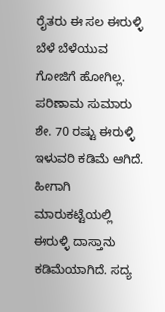ರೈತರು ಈ ಸಲ ಈರುಳ್ಳಿ ಬೆಳೆ ಬೆಳೆಯುವ ಗೋಜಿಗೆ ಹೋಗಿಲ್ಲ. ಪರಿಣಾಮ ಸುಮಾರು ಶೇ. 70 ರಷ್ಟು ಈರುಳ್ಳಿ ಇಳುವರಿ ಕಡಿಮೆ ಆಗಿದೆ. ಹೀಗಾಗಿ ಮಾರುಕಟ್ಟೆಯಲ್ಲಿ ಈರುಳ್ಳಿ ದಾಸ್ತಾನು ಕಡಿಮೆಯಾಗಿದೆ. ಸದ್ಯ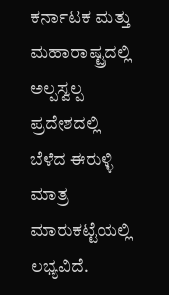ಕರ್ನಾಟಕ ಮತ್ತು ಮಹಾರಾಷ್ಟ್ರದಲ್ಲಿ ಅಲ್ಪಸ್ವಲ್ಪ ಪ್ರದೇಶದಲ್ಲಿ ಬೆಳೆದ ಈರುಳ್ಳಿ ಮಾತ್ರ ಮಾರುಕಟ್ಟೆಯಲ್ಲಿ ಲಭ್ಯವಿದೆ.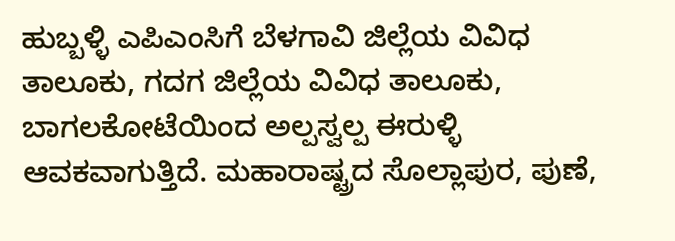ಹುಬ್ಬಳ್ಳಿ ಎಪಿಎಂಸಿಗೆ ಬೆಳಗಾವಿ ಜಿಲ್ಲೆಯ ವಿವಿಧ ತಾಲೂಕು, ಗದಗ ಜಿಲ್ಲೆಯ ವಿವಿಧ ತಾಲೂಕು, ಬಾಗಲಕೋಟೆಯಿಂದ ಅಲ್ಪಸ್ವಲ್ಪ ಈರುಳ್ಳಿ ಆವಕವಾಗುತ್ತಿದೆ. ಮಹಾರಾಷ್ಟ್ರದ ಸೊಲ್ಲಾಪುರ, ಪುಣೆ,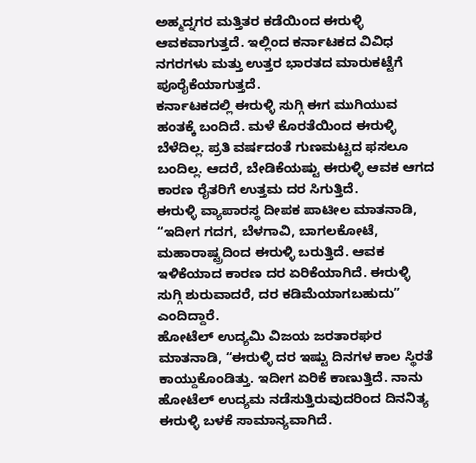ಅಹ್ಮದ್ನಗರ ಮತ್ತಿತರ ಕಡೆಯಿಂದ ಈರುಳ್ಳಿ ಆವಕವಾಗುತ್ತದೆ. ಇಲ್ಲಿಂದ ಕರ್ನಾಟಕದ ವಿವಿಧ ನಗರಗಳು ಮತ್ತು ಉತ್ತರ ಭಾರತದ ಮಾರುಕಟ್ಟೆಗೆ ಪೂರೈಕೆಯಾಗುತ್ತದೆ.
ಕರ್ನಾಟಕದಲ್ಲಿ ಈರುಳ್ಳಿ ಸುಗ್ಗಿ ಈಗ ಮುಗಿಯುವ ಹಂತಕ್ಕೆ ಬಂದಿದೆ. ಮಳೆ ಕೊರತೆಯಿಂದ ಈರುಳ್ಳಿ ಬೆಳೆದಿಲ್ಲ. ಪ್ರತಿ ವರ್ಷದಂತೆ ಗುಣಮಟ್ಟದ ಫಸಲೂ ಬಂದಿಲ್ಲ. ಆದರೆ, ಬೇಡಿಕೆಯಷ್ಟು ಈರುಳ್ಳಿ ಆವಕ ಆಗದ ಕಾರಣ ರೈತರಿಗೆ ಉತ್ತಮ ದರ ಸಿಗುತ್ತಿದೆ.
ಈರುಳ್ಳಿ ವ್ಯಾಪಾರಸ್ಥ ದೀಪಕ ಪಾಟೀಲ ಮಾತನಾಡಿ, “ಇದೀಗ ಗದಗ, ಬೆಳಗಾವಿ, ಬಾಗಲಕೋಟೆ, ಮಹಾರಾಷ್ಟ್ರದಿಂದ ಈರುಳ್ಳಿ ಬರುತ್ತಿದೆ. ಆವಕ ಇಳಿಕೆಯಾದ ಕಾರಣ ದರ ಏರಿಕೆಯಾಗಿದೆ. ಈರುಳ್ಳಿ ಸುಗ್ಗಿ ಶುರುವಾದರೆ, ದರ ಕಡಿಮೆಯಾಗಬಹುದು” ಎಂದಿದ್ದಾರೆ.
ಹೋಟೆಲ್ ಉದ್ಯಮಿ ವಿಜಯ ಜರತಾರಘರ ಮಾತನಾಡಿ, “ಈರುಳ್ಳಿ ದರ ಇಷ್ಟು ದಿನಗಳ ಕಾಲ ಸ್ಥಿರತೆ ಕಾಯ್ದುಕೊಂಡಿತ್ತು. ಇದೀಗ ಏರಿಕೆ ಕಾಣುತ್ತಿದೆ. ನಾನು ಹೋಟೆಲ್ ಉದ್ಯಮ ನಡೆಸುತ್ತಿರುವುದರಿಂದ ದಿನನಿತ್ಯ ಈರುಳ್ಳಿ ಬಳಕೆ ಸಾಮಾನ್ಯವಾಗಿದೆ.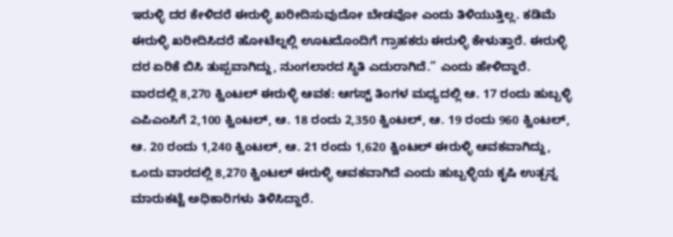ಇರುಳ್ಳಿ ದರ ಕೇಳಿದರೆ ಈರುಳ್ಳಿ ಖರೀದಿಸುವುದೋ ಬೇಡವೋ ಎಂದು ತಿಳಿಯುತ್ತಿಲ್ಲ. ಕಡಿಮೆ ಈರುಳ್ಳಿ ಖರೀದಿಸಿದರೆ ಹೋಟೆಲ್ನಲ್ಲಿ ಊಟದೊಂದಿಗೆ ಗ್ರಾಹಕರು ಈರುಳ್ಳಿ ಕೇಳುತ್ತಾರೆ. ಈರುಳ್ಳಿ ದರ ಏರಿಕೆ ಬಿಸಿ ತುಪ್ಪವಾಗಿದ್ದು, ನುಂಗಲಾರದ ಸ್ಥಿತಿ ಎದುರಾಗಿದೆ.” ಎಂದು ಹೇಳಿದ್ದಾರೆ.
ವಾರದಲ್ಲಿ 8,270 ಕ್ವಿಂಟಲ್ ಈರುಳ್ಳಿ ಆವಕ: ಆಗಸ್ಟ್ ತಿಂಗಳ ಮಧ್ಯದಲ್ಲಿ ಆ. 17 ರಂದು ಹುಬ್ಬಳ್ಳಿ ಎಪಿಎಂಸಿಗೆ 2,100 ಕ್ವಿಂಟಲ್, ಆ. 18 ರಂದು 2,350 ಕ್ವಿಂಟಲ್, ಆ. 19 ರಂದು 960 ಕ್ವಿಂಟಲ್, ಆ. 20 ರಂದು 1,240 ಕ್ವಿಂಟಲ್, ಆ. 21 ರಂದು 1,620 ಕ್ವಿಂಟಲ್ ಈರುಳ್ಳಿ ಆವಕವಾಗಿದ್ದು, ಒಂದು ವಾರದಲ್ಲಿ 8,270 ಕ್ವಿಂಟಲ್ ಈರುಳ್ಳಿ ಆವಕವಾಗಿದೆ ಎಂದು ಹುಬ್ಬಳ್ಳಿಯ ಕೃಷಿ ಉತ್ಪನ್ನ ಮಾರುಕಟ್ಟೆ ಅಧಿಕಾರಿಗಳು ತಿಳಿಸಿದ್ದಾರೆ.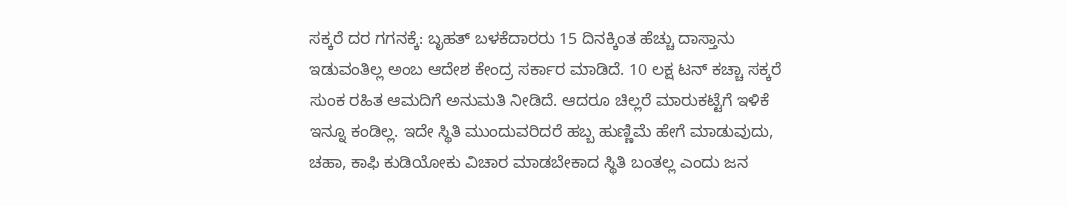ಸಕ್ಕರೆ ದರ ಗಗನಕ್ಕೆ: ಬೃಹತ್ ಬಳಕೆದಾರರು 15 ದಿನಕ್ಕಿಂತ ಹೆಚ್ಚು ದಾಸ್ತಾನು ಇಡುವಂತಿಲ್ಲ ಅಂಬ ಆದೇಶ ಕೇಂದ್ರ ಸರ್ಕಾರ ಮಾಡಿದೆ. 10 ಲಕ್ಷ ಟನ್ ಕಚ್ಚಾ ಸಕ್ಕರೆ ಸುಂಕ ರಹಿತ ಆಮದಿಗೆ ಅನುಮತಿ ನೀಡಿದೆ. ಆದರೂ ಚಿಲ್ಲರೆ ಮಾರುಕಟ್ಟೆಗೆ ಇಳಿಕೆ ಇನ್ನೂ ಕಂಡಿಲ್ಲ. ಇದೇ ಸ್ಥಿತಿ ಮುಂದುವರಿದರೆ ಹಬ್ಬ ಹುಣ್ಣಿಮೆ ಹೇಗೆ ಮಾಡುವುದು, ಚಹಾ, ಕಾಫಿ ಕುಡಿಯೋಕು ವಿಚಾರ ಮಾಡಬೇಕಾದ ಸ್ಥಿತಿ ಬಂತಲ್ಲ ಎಂದು ಜನ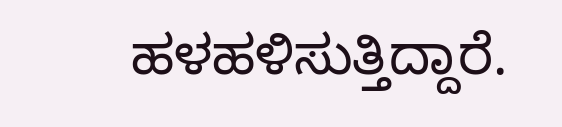ಹಳಹಳಿಸುತ್ತಿದ್ದಾರೆ.